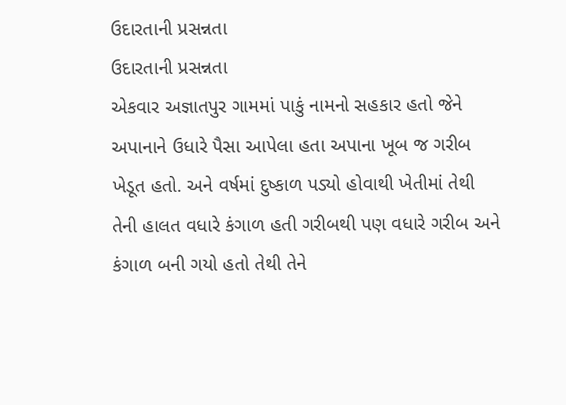ઉદારતાની પ્રસન્નતા
ઉદારતાની પ્રસન્નતા
એકવાર અજ્ઞાતપુર ગામમાં પાકું નામનો સહકાર હતો જેને અપાનાને ઉધારે પૈસા આપેલા હતા અપાના ખૂબ જ ગરીબ ખેડૂત હતો. અને વર્ષમાં દુષ્કાળ પડ્યો હોવાથી ખેતીમાં તેથી તેની હાલત વધારે કંગાળ હતી ગરીબથી પણ વધારે ગરીબ અને કંગાળ બની ગયો હતો તેથી તેને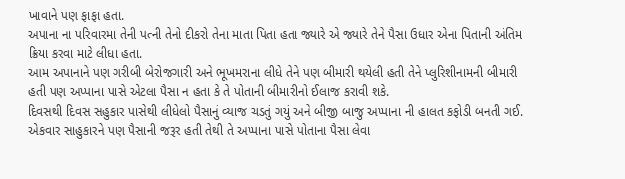ખાવાને પણ ફાફા હતા.
અપાના ના પરિવારમા તેની પત્ની તેનો દીકરો તેના માતા પિતા હતા જ્યારે એ જ્યારે તેને પૈસા ઉધાર એના પિતાની અંતિમ ક્રિયા કરવા માટે લીધા હતા.
આમ અપાનાને પણ ગરીબી બેરોજગારી અને ભૂખમરાના લીધે તેને પણ બીમારી થયેલી હતી તેને પ્લુરિશીનામની બીમારી હતી પણ અપ્પાના પાસે એટલા પૈસા ન હતા કે તે પોતાની બીમારીનો ઈલાજ કરાવી શકે.
દિવસથી દિવસ સહુકાર પાસેથી લીધેલો પૈસાનું વ્યાજ ચડતું ગયું અને બીજી બાજુ અપ્પાના ની હાલત કફોડી બનતી ગઈ. એકવાર સાહુકારને પણ પૈસાની જરૂર હતી તેથી તે અપ્પાના પાસે પોતાના પૈસા લેવા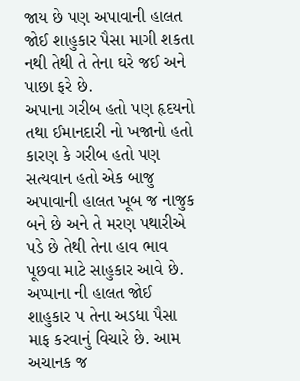જાય છે પણ અપાવાની હાલત જોઈ શાહુકાર પૈસા માગી શકતા નથી તેથી તે તેના ઘરે જઈ અને પાછા ફરે છે.
અપાના ગરીબ હતો પણ હૃદયનો તથા ઈમાનદારી નો ખજાનો હતો કારણ કે ગરીબ હતો પણ સત્યવાન હતો એક બાજુ અપાવાની હાલત ખૂબ જ નાજુક બને છે અને તે મરણ પથારીએ પડે છે તેથી તેના હાવ ભાવ પૂછવા માટે સાહુકાર આવે છે. અપ્પાના ની હાલત જોઈ શાહુકાર પ તેના અડધા પૈસા માફ કરવાનું વિચારે છે. આમ અચાનક જ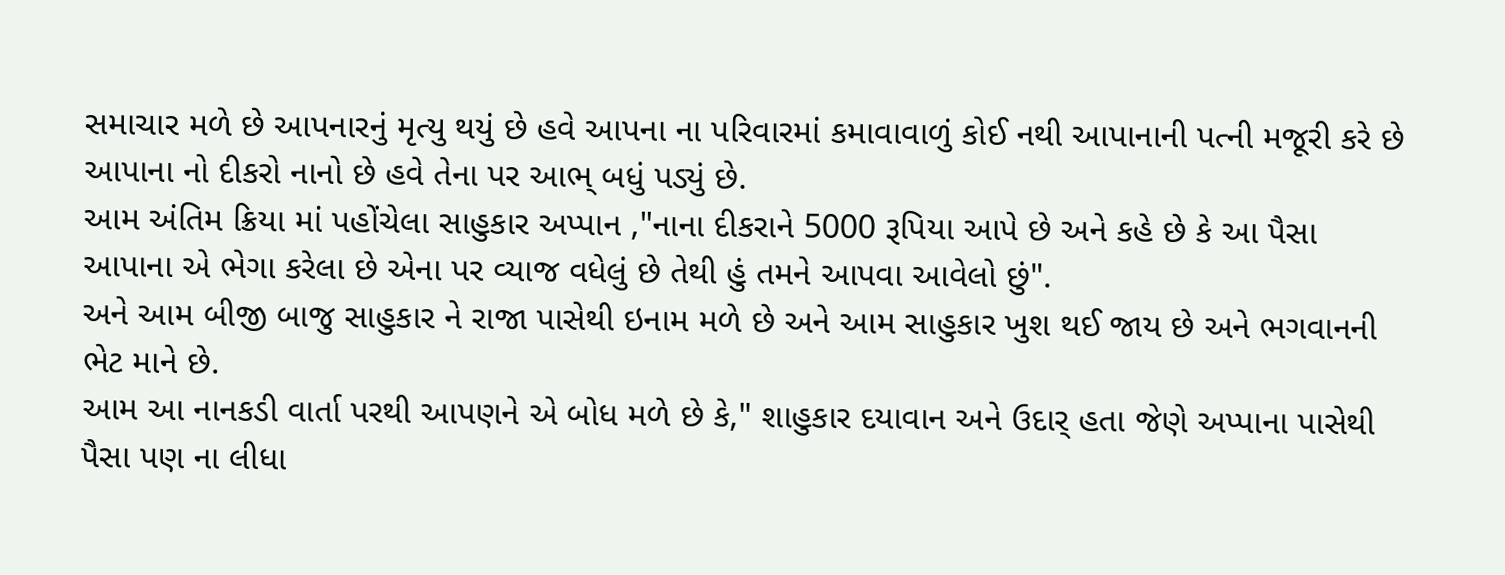સમાચાર મળે છે આપનારનું મૃત્યુ થયું છે હવે આપના ના પરિવારમાં કમાવાવાળું કોઈ નથી આપાનાની પત્ની મજૂરી કરે છે આપાના નો દીકરો નાનો છે હવે તેના પર આભ્ બધું પડ્યું છે.
આમ અંતિમ ક્રિયા માં પહોંચેલા સાહુકાર અપ્પાન ,"નાના દીકરાને 5000 રૂપિયા આપે છે અને કહે છે કે આ પૈસા આપાના એ ભેગા કરેલા છે એના પર વ્યાજ વધેલું છે તેથી હું તમને આપવા આવેલો છું".
અને આમ બીજી બાજુ સાહુકાર ને રાજા પાસેથી ઇનામ મળે છે અને આમ સાહુકાર ખુશ થઈ જાય છે અને ભગવાનની ભેટ માને છે.
આમ આ નાનકડી વાર્તા પરથી આપણને એ બોધ મળે છે કે," શાહુકાર દયાવાન અને ઉદાર્ હતા જેણે અપ્પાના પાસેથી પૈસા પણ ના લીધા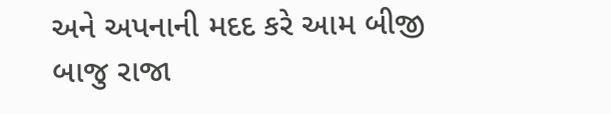અને અપનાની મદદ કરે આમ બીજી બાજુ રાજા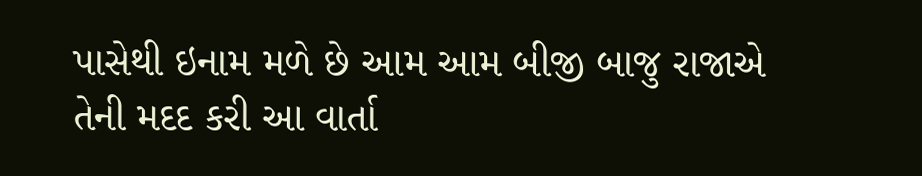પાસેથી ઇનામ મળે છે આમ આમ બીજી બાજુ રાજાએ તેની મદદ કરી આ વાર્તા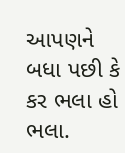આપણને બધા પછી કે કર ભલા હો ભલા.